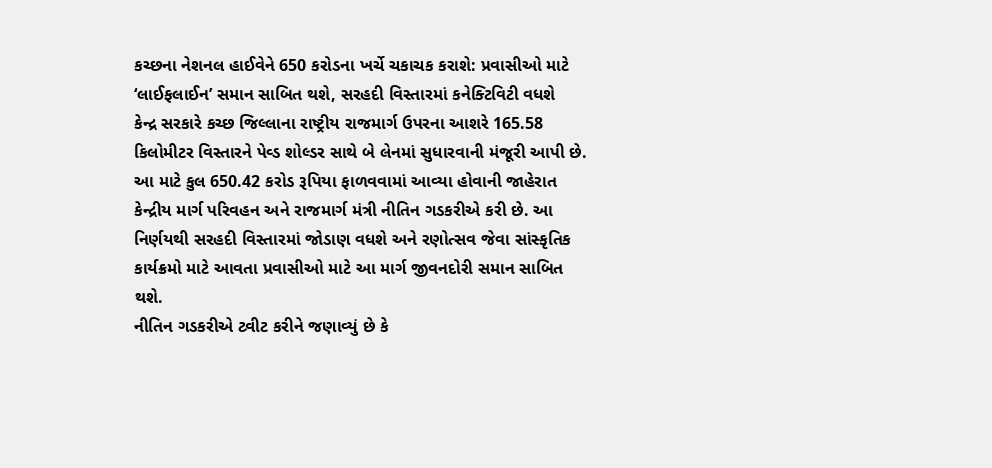કચ્છના નેશનલ હાઈવેને 650 કરોડના ખર્ચે ચકાચક કરાશે: પ્રવાસીઓ માટે ‘લાઈફલાઈન’ સમાન સાબિત થશે, સરહદી વિસ્તારમાં કનેક્ટિવિટી વધશે
કેન્દ્ર સરકારે કચ્છ જિલ્લાના રાષ્ટ્રીય રાજમાર્ગ ઉપરના આશરે 165.58 કિલોમીટર વિસ્તારને પેવ્ડ શોલ્ડર સાથે બે લેનમાં સુધારવાની મંજૂરી આપી છે. આ માટે કુલ 650.42 કરોડ રૂપિયા ફાળવવામાં આવ્યા હોવાની જાહેરાત કેન્દ્રીય માર્ગ પરિવહન અને રાજમાર્ગ મંત્રી નીતિન ગડકરીએ કરી છે. આ નિર્ણયથી સરહદી વિસ્તારમાં જોડાણ વધશે અને રણોત્સવ જેવા સાંસ્કૃતિક કાર્યક્રમો માટે આવતા પ્રવાસીઓ માટે આ માર્ગ જીવનદોરી સમાન સાબિત થશે.
નીતિન ગડકરીએ ટ્વીટ કરીને જણાવ્યું છે કે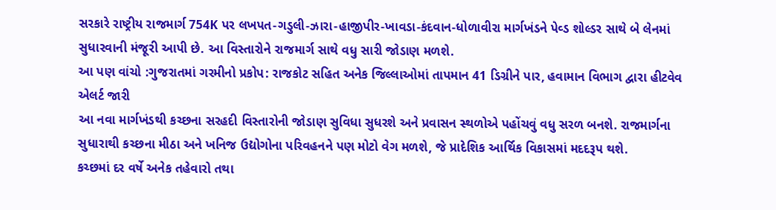સરકારે રાષ્ટ્રીય રાજમાર્ગ 754K પર લખપત-ગડુલી-ઝારા-હાજીપીર-ખાવડા-કંદવાન-ધોળાવીરા માર્ગખંડને પેવ્ડ શોલ્ડર સાથે બે લેનમાં સુધારવાની મંજૂરી આપી છે. આ વિસ્તારોને રાજમાર્ગ સાથે વધુ સારી જોડાણ મળશે.
આ પણ વાંચો :ગુજરાતમાં ગરમીનો પ્રકોપ: રાજકોટ સહિત અનેક જિલ્લાઓમાં તાપમાન 41 ડિગ્રીને પાર, હવામાન વિભાગ દ્વારા હીટવેવ એલર્ટ જારી
આ નવા માર્ગખંડથી કચ્છના સરહદી વિસ્તારોની જોડાણ સુવિધા સુધરશે અને પ્રવાસન સ્થળોએ પહોંચવું વધુ સરળ બનશે. રાજમાર્ગના સુધારાથી કચ્છના મીઠા અને ખનિજ ઉદ્યોગોના પરિવહનને પણ મોટો વેગ મળશે, જે પ્રાદેશિક આર્થિક વિકાસમાં મદદરૂપ થશે.
કચ્છમાં દર વર્ષે અનેક તહેવારો તથા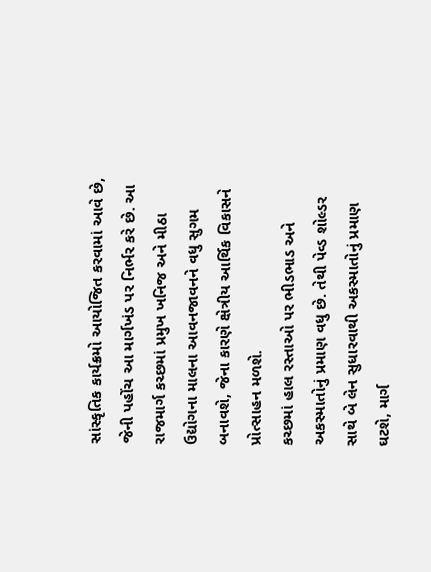સાંસ્કૃતિક કાર્યક્રમો આયોજિત કરવામાં આવે છે, જેની પહોંચ આ માર્ગખંડ પર નિર્ભર કરે છે. આ રાજમાર્ગ કચ્છમાં પ્રમુખ ખનિજ અને મીઠા ઉદ્યોગના માલના આવનજાવનને વધુ સુગમ બનાવશે, જેના કારણે ક્ષેત્રીય આર્થિક વિકાસને પ્રોત્સાહન મળશે.
કચ્છમાં હાલ રસ્તાઓ પર ભીડભાડ અને અકસ્માતોનું પ્રમાણ વધુ છે. તેથી પેવ્ડ શોલ્ડર સાથે બે લેન સુધારવાથી અકસ્માતોનું પ્રમાણ ઘટશે, માર્ગ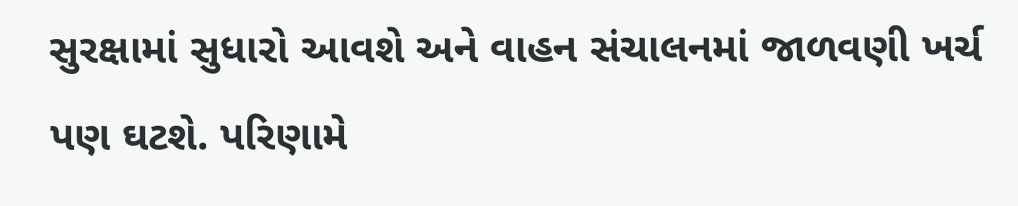સુરક્ષામાં સુધારો આવશે અને વાહન સંચાલનમાં જાળવણી ખર્ચ પણ ઘટશે. પરિણામે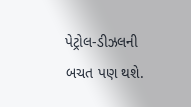પેટ્રોલ-ડીઝલની બચત પણ થશે.